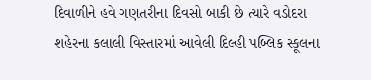દિવાળીને હવે ગણતરીના દિવસો બાકી છે ત્યારે વડોદરા શહેરના કલાલી વિસ્તારમાં આવેલી દિલ્હી પબ્લિક સ્કૂલના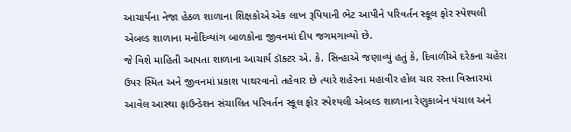આચાર્યના નેજા હેઠળ શાળાના શિક્ષકોએ એક લાખ રૂપિયાની ભેટ આપીને પરિવર્તન સ્કૂલ ફોર સ્પેશ્યલી એબલ્ડ શાળાના મનોદિવ્યાંગ બાળકોના જીવનમાં દીપ જગમગાવ્યો છે.
જે વિશે માહિતી આપતા શાળાના આચાર્ય ડૉક્ટર એ. કે. સિન્હાએ જણાવ્યું હતું કે, દિવાળીએ દરેકના ચહેરા ઉપર સ્મિત અને જીવનમાં પ્રકાશ પાથરવાનો તહેવાર છે ત્યારે શહેરના મહાવીર હોલ ચાર રસ્તા વિસ્તારમાં આવેલ આસ્થા ફાઉન્ડેશન સંચાલિત પરિવર્તન સ્કૂલ ફોર સ્પેશ્યલી એબલ્ડ શાળાના રેણુકાબેન પંચાલ અને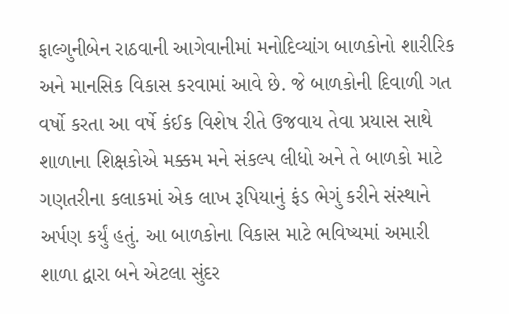ફાલ્ગુનીબેન રાઠવાની આગેવાનીમાં મનોદિવ્યાંગ બાળકોનો શારીરિક અને માનસિક વિકાસ કરવામાં આવે છે. જે બાળકોની દિવાળી ગત વર્ષો કરતા આ વર્ષે કંઈક વિશેષ રીતે ઉજવાય તેવા પ્રયાસ સાથે શાળાના શિક્ષકોએ મક્કમ મને સંકલ્પ લીધો અને તે બાળકો માટે ગણતરીના કલાકમાં એક લાખ રૂપિયાનું ફંડ ભેગું કરીને સંસ્થાને અર્પણ કર્યું હતું. આ બાળકોના વિકાસ માટે ભવિષ્યમાં અમારી શાળા દ્વારા બને એટલા સુંદર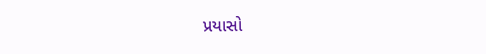પ્રયાસો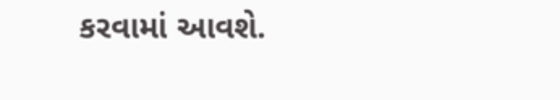કરવામાં આવશે.